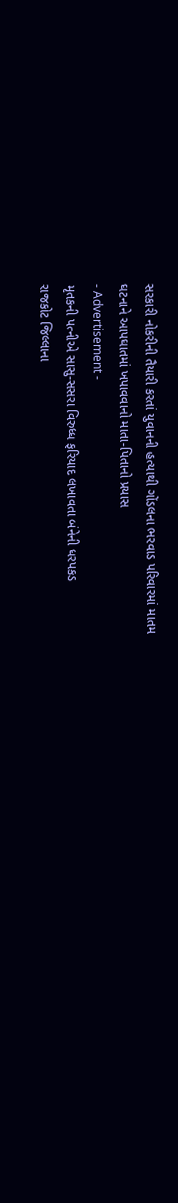સરકારી નોકરીની તૈયારી કરતાં યુવાનની હત્યાથી ગોંડલના ભરવાડ પરિવારમાં માતમ
ઘટનાને આપઘાતમાં ખપાવવાનો માતા-પિતાનો પ્રયાસ
- Advertisement -
મૃતકની પત્નીએ સાસુ-સસરા વિરુધ્ધ ફરિયાદ લખાવતા બંનેની ધરપકડ
રાજકોટ જિલ્લાના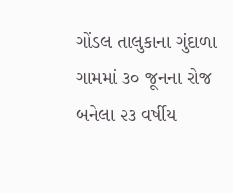ગોંડલ તાલુકાના ગુંદાળા ગામમાં ૩૦ જૂનના રોજ બનેલા ૨૩ વર્ષીય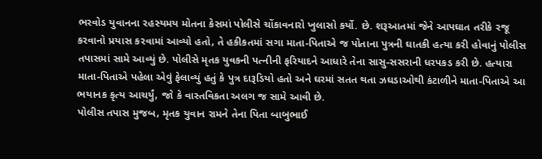ભરવોડ યુવાનના રહસ્યમય મોતના કેસમાં પોલીસે ચોંકાવનારો ખુલાસો કર્યો. છે. શરૂઆતમાં જેને આપઘાત તરીકે રજૂ કરવાનો પ્રયાસ કરવામાં આવ્યો હતો, તે હકીકતમાં સગા માતા-પિતાએ જ પોતાના પુત્રની ઘાતકી હત્યા કરી હોવાનું પોલીસ તપાસમાં સામે આવ્યું છે. પોલીસે મૃતક યુવકની પત્નીની ફરિયાદને આધારે તેના સાસુ-સસરાની ધરપકડ કરી છે. હત્યારા માતા-પિતાએ પહેલા એવું ફેલાવ્યું હતું કે પુત્ર દારૂડિયો હતો અને ઘરમાં સતત થતા ઝઘડાઓથી કંટાળીને માતા-પિતાએ આ ભયાનક કૃત્ય આચર્યું, જો કે વાસ્તવિકતા અલગ જ સામે આવી છે.
પોલીસ તપાસ મુજબ, મૃતક યુવાન રામને તેના પિતા બાબુભાઈ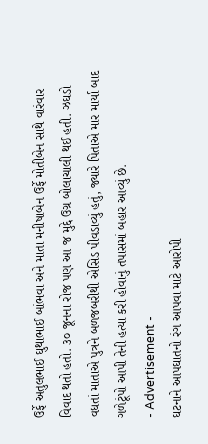ઉર્ફે અતુલભાઈ ઘુથાભાઈ બાંભવા અને માતા મનીષાબેન ઉર્ફે મોતીબેન સાથે વારંવાર વિવાદ થતો હતો. ૩૦ જૂનના રોજ પણ આ જ મુદ્દે ઉગ્ર બોલાચાલી થઈ હતી. ઝઘડો વધતાં માતાએ પુત્રને બળજબરીથી એસિડ પીવડાવ્યું હતું, જ્યારે પિતાએ માર માર્યા બાદ ગળેટૂંપો આપી તેની હત્યા કરી હોવાનું તપાસમાં બહાર આવ્યું છે.
- Advertisement -
ઘટનાને આપઘાતનો રંગ આપવા માટે આરોપી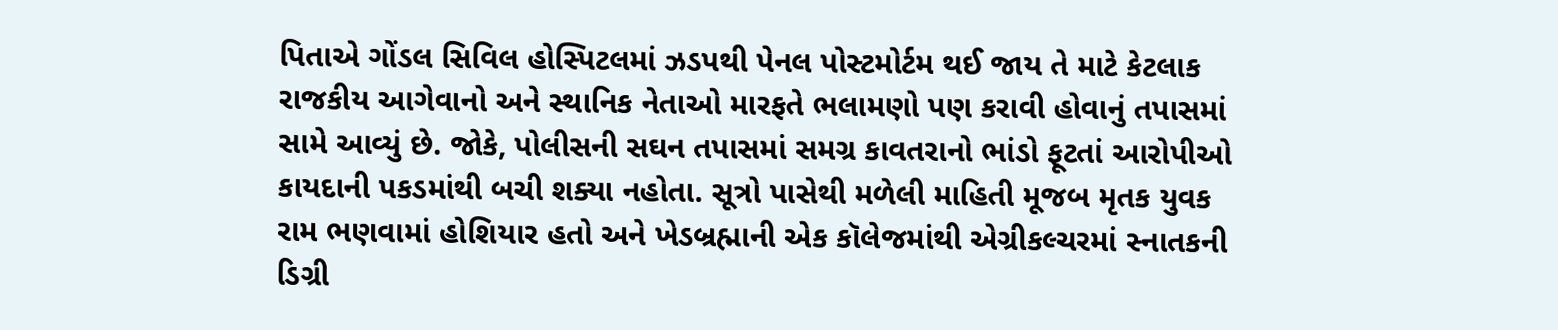પિતાએ ગોંડલ સિવિલ હોસ્પિટલમાં ઝડપથી પેનલ પોસ્ટમોર્ટમ થઈ જાય તે માટે કેટલાક રાજકીય આગેવાનો અને સ્થાનિક નેતાઓ મારફતે ભલામણો પણ કરાવી હોવાનું તપાસમાં સામે આવ્યું છે. જોકે, પોલીસની સઘન તપાસમાં સમગ્ર કાવતરાનો ભાંડો ફૂટતાં આરોપીઓ કાયદાની પકડમાંથી બચી શક્યા નહોતા. સૂત્રો પાસેથી મળેલી માહિતી મૂજબ મૃતક યુવક રામ ભણવામાં હોશિયાર હતો અને ખેડબ્રહ્માની એક કૉલેજમાંથી એગ્રીકલ્ચરમાં સ્નાતકની ડિગ્રી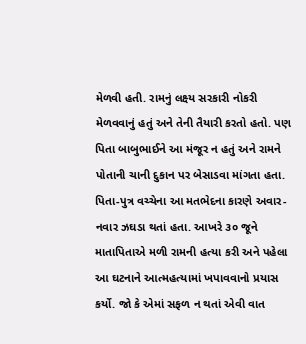મેળવી હતી. રામનું લક્ષ્ય સરકારી નોકરી મેળવવાનું હતું અને તેની તૈયારી કરતો હતો. પણ પિતા બાબુભાઈને આ મંજૂર ન હતું અને રામને પોતાની ચાની દુકાન પર બેસાડવા માંગતા હતા. પિતા-પુત્ર વચ્ચેના આ મતભેદના કારણે અવાર-નવાર ઝઘડા થતાં હતા. આખરે ૩૦ જૂને માતાપિતાએ મળી રામની હત્યા કરી અને પહેલા આ ઘટનાને આત્મહત્યામાં ખપાવવાનો પ્રયાસ કર્યો. જો કે એમાં સફળ ન થતાં એવી વાત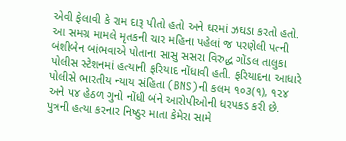એવી ફેલાવી કે રામ દારૂ પીતો હતો અને ઘરમાં ઝઘડા કરતો હતો.
આ સમગ્ર મામલે મૃતકની ચાર મહિના પહેલાં જ પરણેલી પત્ની બંશીબેન બાંભવાએ પોતાના સાસુ સસરા વિરુદ્ધ ગોંડલ તાલુકા પોલીસ સ્ટેશનમાં હત્યાની ફરિયાદ નોંધાવી હતી. ફરિયાદના આધારે પોલીસે ભારતીય ન્યાય સંહિતા (BNS)ની કલમ ૧૦૩(૧), ૧૨૪ અને ૫૪ હેઠળ ગુનો નોંધી બંને આરોપીઓની ધરપકડ કરી છે. પુત્રની હત્યા કરનાર નિષ્ઠુર માતા કેમેરા સામે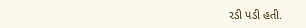રડી પડી હતી.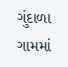ગુંદાળા ગામમાં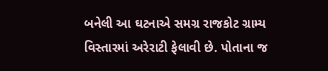બનેલી આ ઘટનાએ સમગ્ર રાજકોટ ગ્રામ્ય વિસ્તારમાં અરેરાટી ફેલાવી છે. પોતાના જ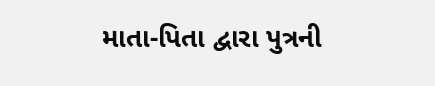માતા-પિતા દ્વારા પુત્રની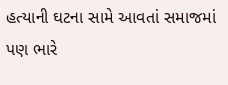હત્યાની ઘટના સામે આવતાં સમાજમાં પણ ભારે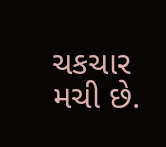ચકચાર મચી છે.